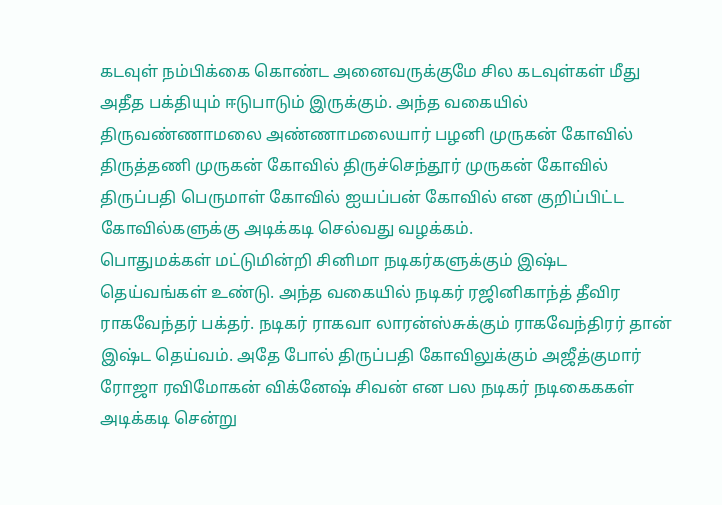கடவுள் நம்பிக்கை கொண்ட அனைவருக்குமே சில கடவுள்கள் மீது அதீத பக்தியும் ஈடுபாடும் இருக்கும். அந்த வகையில் திருவண்ணாமலை அண்ணாமலையார் பழனி முருகன் கோவில் திருத்தணி முருகன் கோவில் திருச்செந்தூர் முருகன் கோவில் திருப்பதி பெருமாள் கோவில் ஐயப்பன் கோவில் என குறிப்பிட்ட கோவில்களுக்கு அடிக்கடி செல்வது வழக்கம்.
பொதுமக்கள் மட்டுமின்றி சினிமா நடிகர்களுக்கும் இஷ்ட தெய்வங்கள் உண்டு. அந்த வகையில் நடிகர் ரஜினிகாந்த் தீவிர ராகவேந்தர் பக்தர். நடிகர் ராகவா லாரன்ஸ்சுக்கும் ராகவேந்திரர் தான் இஷ்ட தெய்வம். அதே போல் திருப்பதி கோவிலுக்கும் அஜீத்குமார் ரோஜா ரவிமோகன் விக்னேஷ் சிவன் என பல நடிகர் நடிகைககள் அடிக்கடி சென்று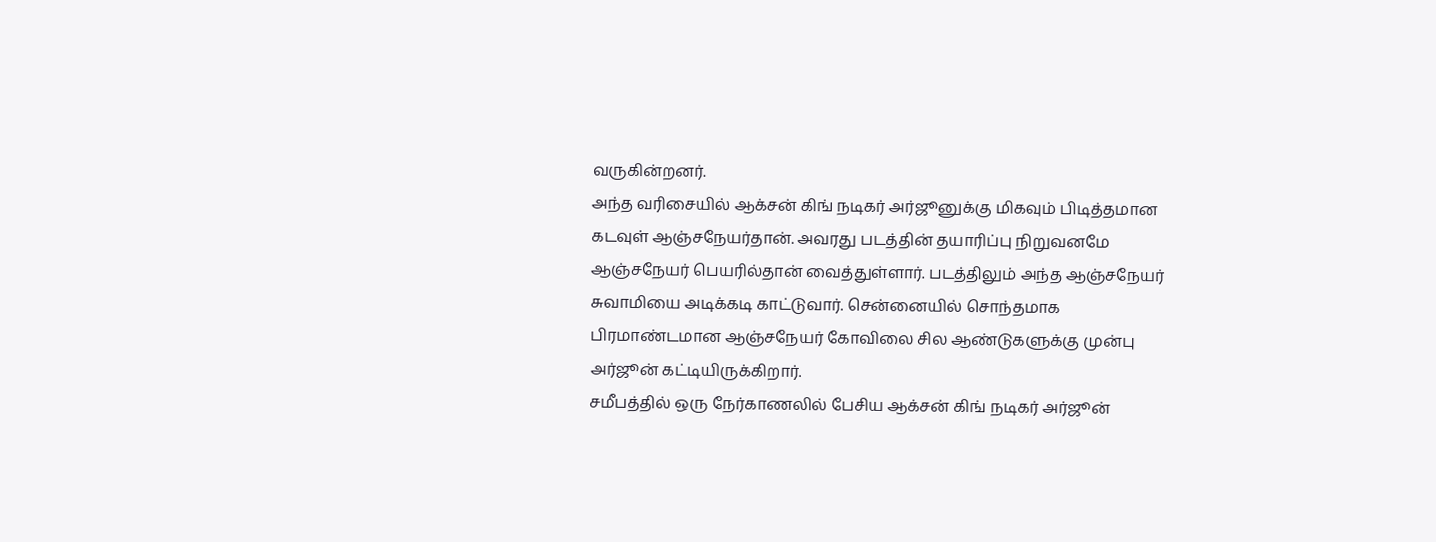வருகின்றனர்.
அந்த வரிசையில் ஆக்சன் கிங் நடிகர் அர்ஜூனுக்கு மிகவும் பிடித்தமான கடவுள் ஆஞ்சநேயர்தான். அவரது படத்தின் தயாரிப்பு நிறுவனமே ஆஞ்சநேயர் பெயரில்தான் வைத்துள்ளார். படத்திலும் அந்த ஆஞ்சநேயர் சுவாமியை அடிக்கடி காட்டுவார். சென்னையில் சொந்தமாக பிரமாண்டமான ஆஞ்சநேயர் கோவிலை சில ஆண்டுகளுக்கு முன்பு அர்ஜூன் கட்டியிருக்கிறார்.
சமீபத்தில் ஒரு நேர்காணலில் பேசிய ஆக்சன் கிங் நடிகர் அர்ஜூன்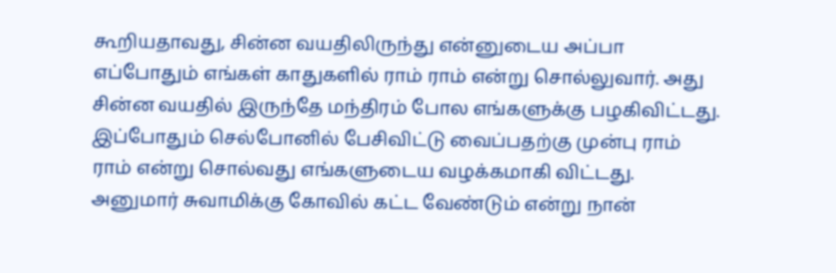கூறியதாவது, சின்ன வயதிலிருந்து என்னுடைய அப்பா எப்போதும் எங்கள் காதுகளில் ராம் ராம் என்று சொல்லுவார். அது சின்ன வயதில் இருந்தே மந்திரம் போல எங்களுக்கு பழகிவிட்டது. இப்போதும் செல்போனில் பேசிவிட்டு வைப்பதற்கு முன்பு ராம் ராம் என்று சொல்வது எங்களுடைய வழக்கமாகி விட்டது.
அனுமார் சுவாமிக்கு கோவில் கட்ட வேண்டும் என்று நான்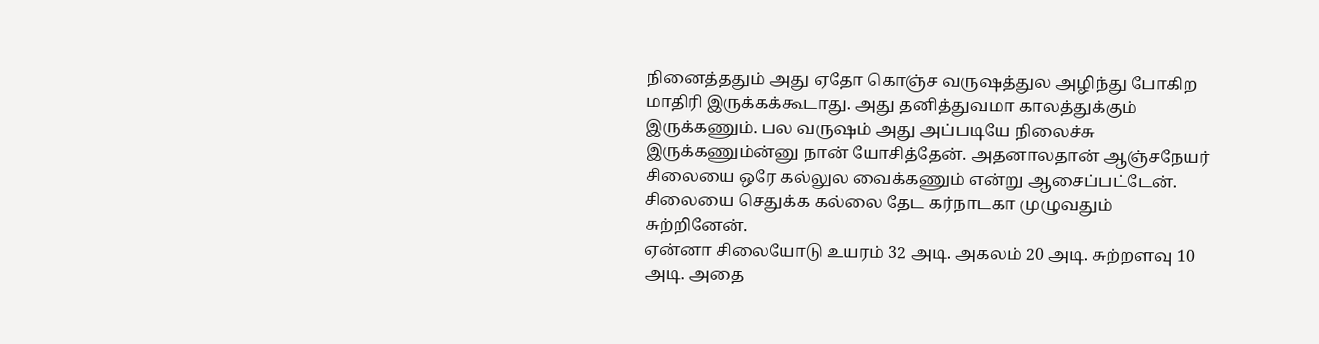நினைத்ததும் அது ஏதோ கொஞ்ச வருஷத்துல அழிந்து போகிற மாதிரி இருக்கக்கூடாது. அது தனித்துவமா காலத்துக்கும் இருக்கணும். பல வருஷம் அது அப்படியே நிலைச்சு இருக்கணும்ன்னு நான் யோசித்தேன். அதனாலதான் ஆஞ்சநேயர் சிலையை ஒரே கல்லுல வைக்கணும் என்று ஆசைப்பட்டேன். சிலையை செதுக்க கல்லை தேட கர்நாடகா முழுவதும் சுற்றினேன்.
ஏன்னா சிலையோடு உயரம் 32 அடி. அகலம் 20 அடி. சுற்றளவு 10 அடி. அதை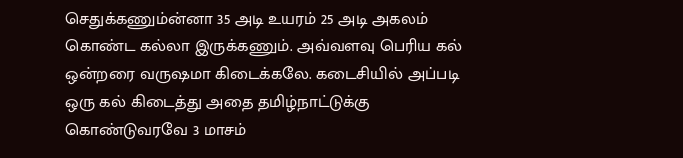செதுக்கணும்ன்னா 35 அடி உயரம் 25 அடி அகலம் கொண்ட கல்லா இருக்கணும். அவ்வளவு பெரிய கல் ஒன்றரை வருஷமா கிடைக்கலே. கடைசியில் அப்படி ஒரு கல் கிடைத்து அதை தமிழ்நாட்டுக்கு கொண்டுவரவே 3 மாசம்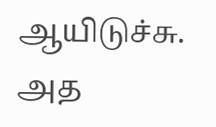ஆயிடுச்சு. அத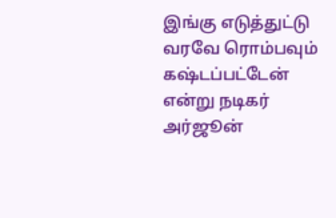இங்கு எடுத்துட்டு வரவே ரொம்பவும் கஷ்டப்பட்டேன் என்று நடிகர் அர்ஜூன்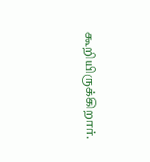கூறியிருக்கிறார்.